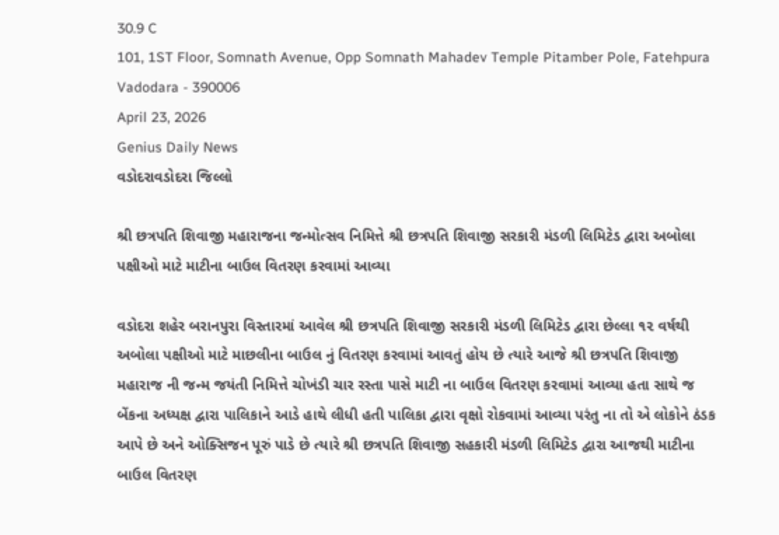30.9 C
101, 1ST Floor, Somnath Avenue, Opp Somnath Mahadev Temple Pitamber Pole, Fatehpura Vadodara - 390006
April 23, 2026
Genius Daily News
વડોદરાવડોદરા જિલ્લો

શ્રી છત્રપતિ શિવાજી મહારાજના જન્મોત્સવ નિમિત્તે શ્રી છત્રપતિ શિવાજી સરકારી મંડળી લિમિટેડ દ્વારા અબોલા પક્ષીઓ માટે માટીના બાઉલ વિતરણ કરવામાં આવ્યા

વડોદરા શહેર બરાનપુરા વિસ્તારમાં આવેલ શ્રી છત્રપતિ શિવાજી સરકારી મંડળી લિમિટેડ દ્વારા છેલ્લા ૧૨ વર્ષથી અબોલા પક્ષીઓ માટે માછલીના બાઉલ નું વિતરણ કરવામાં આવતું હોય છે ત્યારે આજે શ્રી છત્રપતિ શિવાજી મહારાજ ની જન્મ જયંતી નિમિત્તે ચોખંડી ચાર રસ્તા પાસે માટી ના બાઉલ વિતરણ કરવામાં આવ્યા હતા સાથે જ બેંકના અધ્યક્ષ દ્વારા પાલિકાને આડે હાથે લીધી હતી પાલિકા દ્વારા વૃક્ષો રોકવામાં આવ્યા પરંતુ ના તો એ લોકોને ઠંડક આપે છે અને ઓક્સિજન પૂરું પાડે છે ત્યારે શ્રી છત્રપતિ શિવાજી સહકારી મંડળી લિમિટેડ દ્વારા આજથી માટીના બાઉલ વિતરણ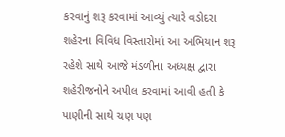કરવાનું શરૂ કરવામાં આવ્યું ત્યારે વડોદરા શહેરના વિવિધ વિસ્તારોમાં આ અભિયાન શરૂ રહેશે સાથે આજે મંડળીના અધ્યક્ષ દ્વારા શહેરીજનોને અપીલ કરવામાં આવી હતી કે પાણીની સાથે ચણ પણ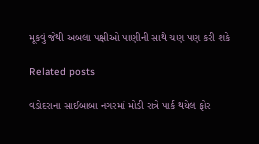મૂકવું જેથી અબલા પક્ષીઓ પાણીની સાથે ચણ પણ કરી શકે

Related posts

વડોદરાના સાઈબાબા નગરમાં મોડી રાત્રે પાર્ક થયેલ ફોર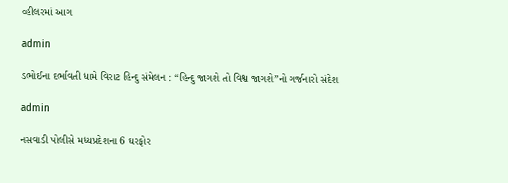વ્હીલરમાં આગ

admin

ડભોઈના દર્ભાવતી ધામે વિરાટ હિન્દુ સંમેલન : “હિન્દુ જાગશે તો વિશ્વ જાગશે”નો ગર્જનારો સંદેશ

admin

નસવાડી પોલીસે મધ્યપ્રદેશના 6 ઘરફોર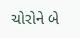ચોરોને બે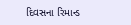દિવસના રિમાન્ડ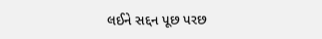લઈને સદ્દન પૂછ પરછ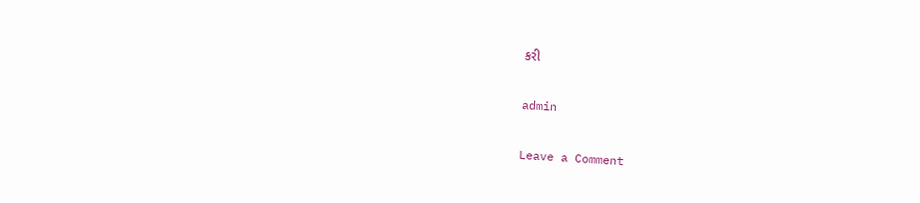કરી

admin

Leave a Comment